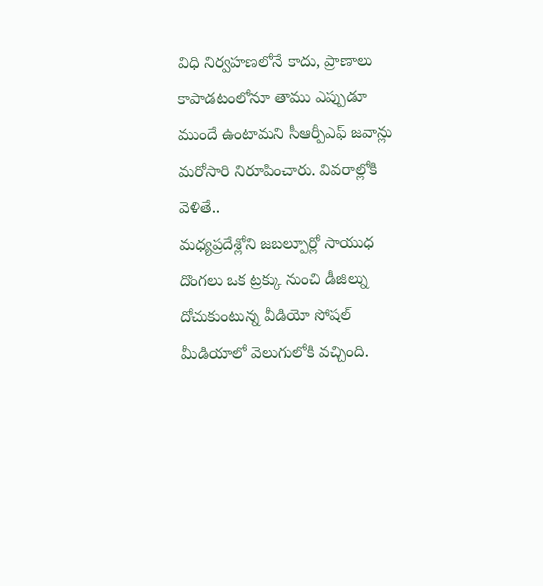విధి నిర్వహణలోనే కాదు, ప్రాణాలు కాపాడటంలోనూ తాము ఎప్పుడూ ముందే ఉంటామని సీఆర్పీఎఫ్ జవాన్లు మరోసారి నిరూపించారు. వివరాల్లోకి వెళితే..
మధ్యప్రదేశ్లోని జబల్పూర్లో సాయుధ దొంగలు ఒక ట్రక్కు నుంచి డీజిల్ను దోచుకుంటున్న వీడియో సోషల్ మీడియాలో వెలుగులోకి వచ్చింది.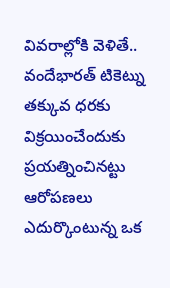వివరాల్లోకి వెళితే..
వందేభారత్ టికెట్ను తక్కువ ధరకు విక్రయించేందుకు ప్రయత్నించినట్టు ఆరోపణలు ఎదుర్కొంటున్న ఒక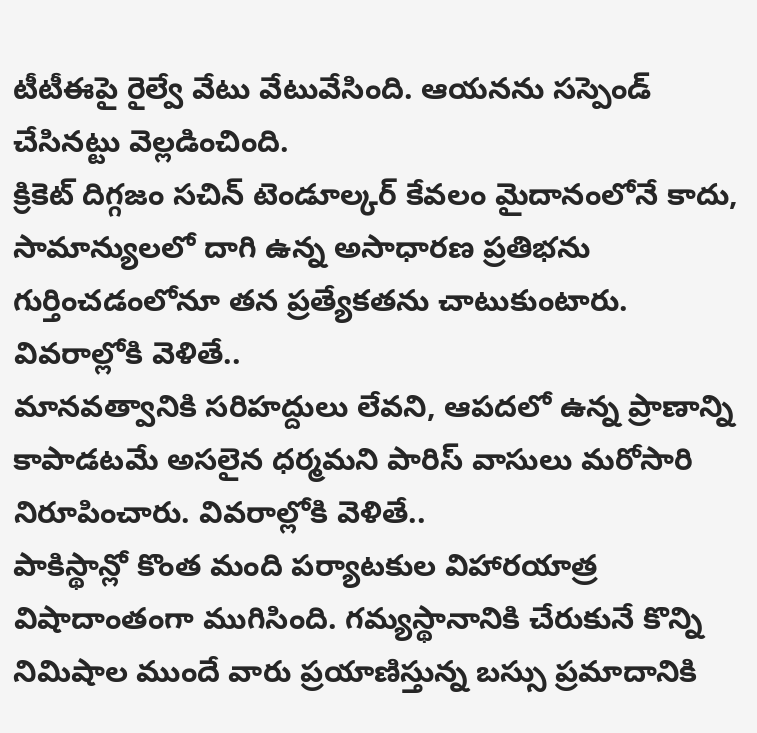టీటీఈపై రైల్వే వేటు వేటువేసింది. ఆయనను సస్పెండ్ చేసినట్టు వెల్లడించింది.
క్రికెట్ దిగ్గజం సచిన్ టెండూల్కర్ కేవలం మైదానంలోనే కాదు, సామాన్యులలో దాగి ఉన్న అసాధారణ ప్రతిభను గుర్తించడంలోనూ తన ప్రత్యేకతను చాటుకుంటారు. వివరాల్లోకి వెళితే..
మానవత్వానికి సరిహద్దులు లేవని, ఆపదలో ఉన్న ప్రాణాన్ని కాపాడటమే అసలైన ధర్మమని పారిస్ వాసులు మరోసారి నిరూపించారు. వివరాల్లోకి వెళితే..
పాకిస్థాన్లో కొంత మంది పర్యాటకుల విహారయాత్ర విషాదాంతంగా ముగిసింది. గమ్యస్థానానికి చేరుకునే కొన్ని నిమిషాల ముందే వారు ప్రయాణిస్తున్న బస్సు ప్రమాదానికి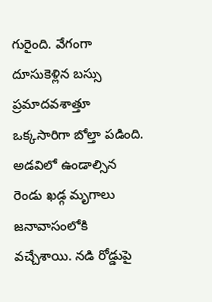గురైంది. వేగంగా దూసుకెళ్లిన బస్సు ప్రమాదవశాత్తూ ఒక్కసారిగా బోల్తా పడింది.
అడవిలో ఉండాల్సిన రెండు ఖడ్గ మృగాలు జనావాసంలోకి వచ్చేశాయి. నడి రోడ్డుపై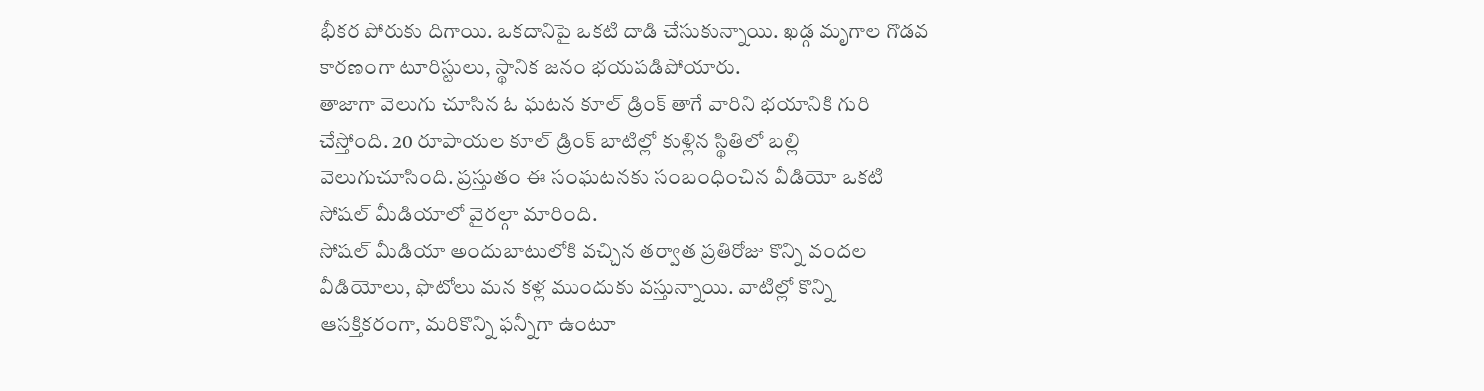భీకర పోరుకు దిగాయి. ఒకదానిపై ఒకటి దాడి చేసుకున్నాయి. ఖడ్గ మృగాల గొడవ కారణంగా టూరిస్టులు, స్థానిక జనం భయపడిపోయారు.
తాజాగా వెలుగు చూసిన ఓ ఘటన కూల్ డ్రింక్ తాగే వారిని భయానికి గురి చేస్తోంది. 20 రూపాయల కూల్ డ్రింక్ బాటిల్లో కుళ్లిన స్థితిలో బల్లి వెలుగుచూసింది. ప్రస్తుతం ఈ సంఘటనకు సంబంధించిన వీడియో ఒకటి సోషల్ మీడియాలో వైరల్గా మారింది.
సోషల్ మీడియా అందుబాటులోకి వచ్చిన తర్వాత ప్రతిరోజు కొన్ని వందల వీడియోలు, ఫొటోలు మన కళ్ల ముందుకు వస్తున్నాయి. వాటిల్లో కొన్ని ఆసక్తికరంగా, మరికొన్ని ఫన్నీగా ఉంటూ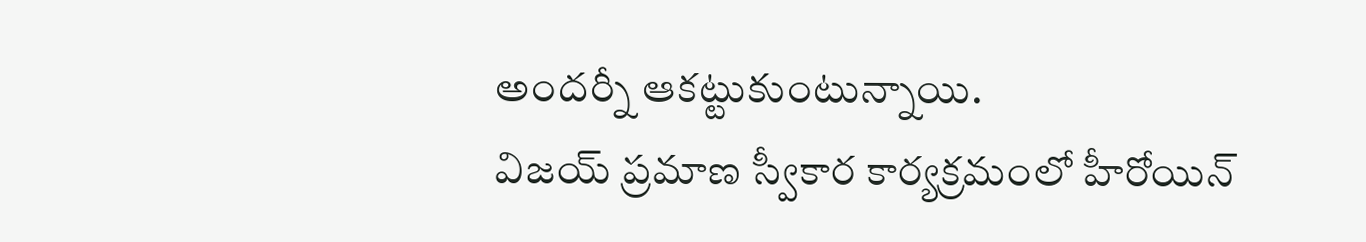అందర్నీ ఆకట్టుకుంటున్నాయి.
విజయ్ ప్రమాణ స్వీకార కార్యక్రమంలో హీరోయిన్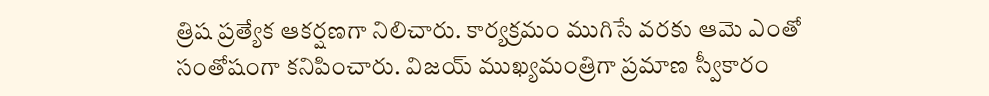త్రిష ప్రత్యేక ఆకర్షణగా నిలిచారు. కార్యక్రమం ముగిసే వరకు ఆమె ఎంతో సంతోషంగా కనిపించారు. విజయ్ ముఖ్యమంత్రిగా ప్రమాణ స్వీకారం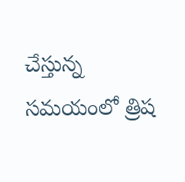చేస్తున్న సమయంలో త్రిష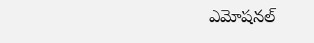ఎమోషనల్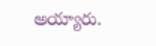అయ్యారు.